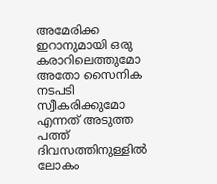അമേരിക്ക ഇറാനുമായി ഒരു കരാറിലെത്തുമോ അതോ സൈനിക നടപടി സ്വീകരിക്കുമോ എന്നത് അടുത്ത പത്ത് ദിവസത്തിനുള്ളിൽ ലോകം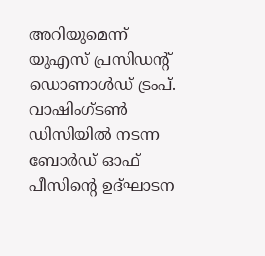അറിയുമെന്ന് യുഎസ് പ്രസിഡന്റ് ഡൊണാൾഡ് ട്രംപ്. വാഷിംഗ്ടൺ ഡിസിയിൽ നടന്ന ബോർഡ് ഓഫ് പീസിൻ്റെ ഉദ്ഘാടന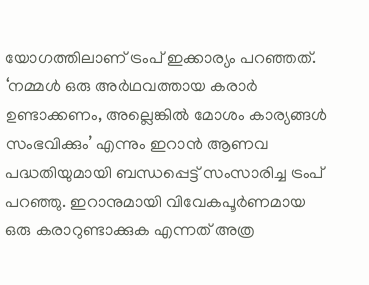യോഗത്തിലാണ് ട്രംപ് ഇക്കാര്യം പറഞ്ഞത്.
‘നമ്മൾ ഒരു അർഥവത്തായ കരാർ ഉണ്ടാക്കണം, അല്ലെങ്കിൽ മോശം കാര്യങ്ങൾ സംഭവിക്കും’ എന്നും ഇറാൻ ആണവ പദ്ധതിയുമായി ബന്ധപ്പെട്ട് സംസാരിച്ച ട്രംപ് പറഞ്ഞു. ഇറാനുമായി വിവേകപൂർണമായ ഒരു കരാറുണ്ടാക്കുക എന്നത് അത്ര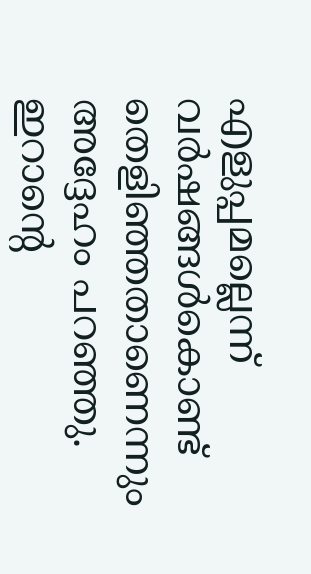എളുപ്പമല്ലെന്ന് വർഷങ്ങൾകൊണ്ട് തെളിഞ്ഞതാണെന്നും അദ്ദേഹം പറഞ്ഞു.
ഇറാന്റെ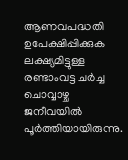ആണവപദ്ധതി ഉപേക്ഷിപ്പിക്കുക ലക്ഷ്യമിട്ടുള്ള രണ്ടാംവട്ട ചർച്ച ചൊവ്വാഴ്ച ജനീവയിൽ പൂർത്തിയായിരുന്നു.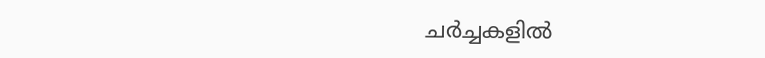ചർച്ചകളിൽ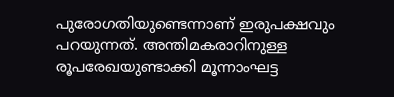പുരോഗതിയുണ്ടെന്നാണ് ഇരുപക്ഷവും പറയുന്നത്. അന്തിമകരാറിനുള്ള രൂപരേഖയുണ്ടാക്കി മൂന്നാംഘട്ട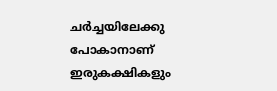ചർച്ചയിലേക്കു പോകാനാണ് ഇരുകക്ഷികളും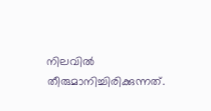നിലവിൽ തീരുമാനിച്ചിരിക്കുന്നത്.